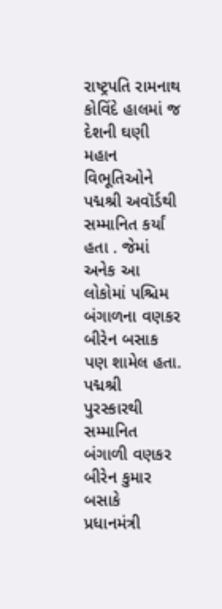રાષ્ટ્રપતિ રામનાથ કોવિંદે હાલમાં જ દેશની ઘણી મહાન વિભૂતિઓને પદ્મશ્રી અવૉર્ડથી સમ્માનિત કર્યાં હતા . જેમાં અનેક આ લોકોમાં પશ્ચિમ બંગાળના વણકર બીરેન બસાક પણ શામેલ હતા. પદ્મશ્રી પુરસ્કારથી સમ્માનિત બંગાળી વણકર બીરેન કુમાર બસાકે પ્રધાનમંત્રી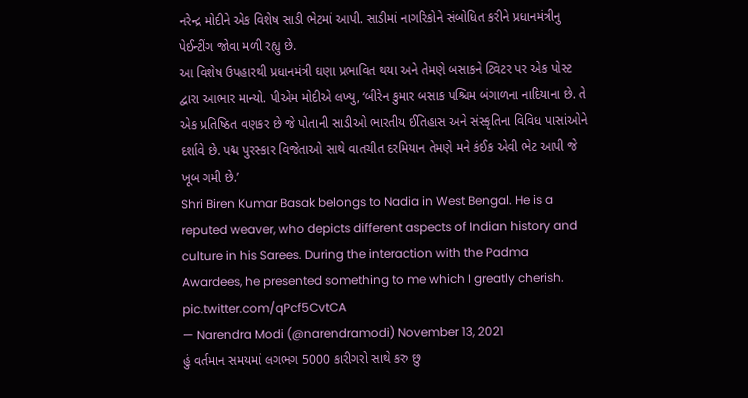નરેન્દ્ર મોદીને એક વિશેષ સાડી ભેટમાં આપી. સાડીમાં નાગરિકોને સંબોધિત કરીને પ્રધાનમંત્રીનુ પેઈન્ટીંગ જોવા મળી રહ્યુ છે.
આ વિશેષ ઉપહારથી પ્રધાનમંત્રી ઘણા પ્રભાવિત થયા અને તેમણે બસાકને ટ્વિટર પર એક પોસ્ટ દ્વારા આભાર માન્યો. પીએમ મોદીએ લખ્યુ, ‘બીરેન કુમાર બસાક પશ્ચિમ બંગાળના નાદિયાના છે. તે એક પ્રતિષ્ઠિત વણકર છે જે પોતાની સાડીઓ ભારતીય ઈતિહાસ અને સંસ્કૃતિના વિવિધ પાસાંઓને દર્શાવે છે. પદ્મ પુરસ્કાર વિજેતાઓ સાથે વાતચીત દરમિયાન તેમણે મને કંઈક એવી ભેટ આપી જે ખૂબ ગમી છે.’
Shri Biren Kumar Basak belongs to Nadia in West Bengal. He is a reputed weaver, who depicts different aspects of Indian history and culture in his Sarees. During the interaction with the Padma Awardees, he presented something to me which I greatly cherish. pic.twitter.com/qPcf5CvtCA
— Narendra Modi (@narendramodi) November 13, 2021
હું વર્તમાન સમયમાં લગભગ 5000 કારીગરો સાથે કરુ છુ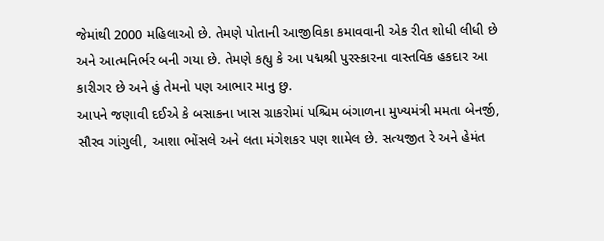જેમાંથી 2000 મહિલાઓ છે. તેમણે પોતાની આજીવિકા કમાવવાની એક રીત શોધી લીધી છે અને આત્મનિર્ભર બની ગયા છે. તેમણે કહ્યુ કે આ પદ્મશ્રી પુરસ્કારના વાસ્તવિક હકદાર આ કારીગર છે અને હું તેમનો પણ આભાર માનુ છુ.
આપને જણાવી દઈએ કે બસાકના ખાસ ગ્રાકરોમાં પશ્ચિમ બંગાળના મુખ્યમંત્રી મમતા બેનર્જી, સૌરવ ગાંગુલી, આશા ભોંસલે અને લતા મંગેશકર પણ શામેલ છે. સત્યજીત રે અને હેમંત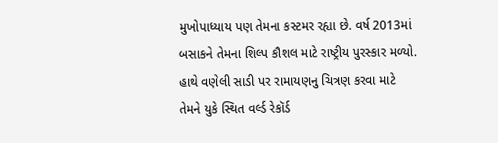મુખોપાધ્યાય પણ તેમના કસ્ટમર રહ્યા છે. વર્ષ 2013માં બસાકને તેમના શિલ્પ કૌશલ માટે રાષ્ટ્રીય પુરસ્કાર મળ્યો. હાથે વણેલી સાડી પર રામાયણનુ ચિત્રણ કરવા માટે તેમને યુકે સ્થિત વર્લ્ડ રેકૉર્ડ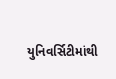યુનિવર્સિટીમાંથી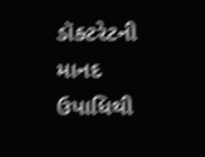ડૉક્ટરેટની માનદ ઉપાધિથી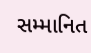સમ્માનિત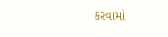કરવામાં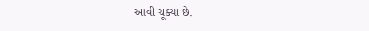આવી ચૂક્યા છે.